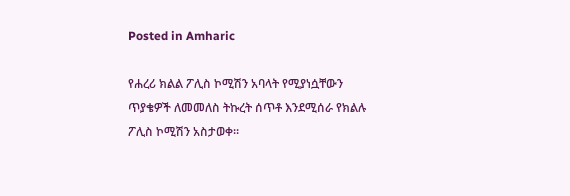Posted in Amharic

የሐረሪ ክልል ፖሊስ ኮሚሽን አባላት የሚያነሷቸውን ጥያቄዎች ለመመለስ ትኩረት ሰጥቶ እንደሚሰራ የክልሉ ፖሊስ ኮሚሽን አስታወቀ።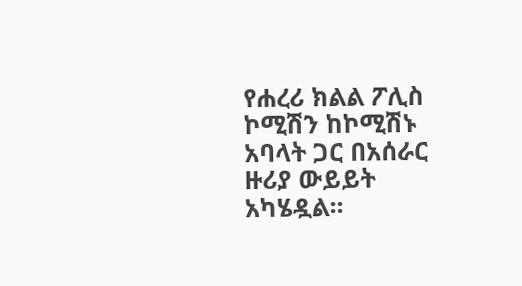የሐረሪ ክልል ፖሊስ ኮሚሽን ከኮሚሽኑ አባላት ጋር በአሰራር ዙሪያ ውይይት አካሄዷል፡፡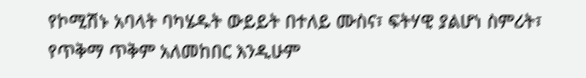የኮሚሽኑ አባላት ባካሄዱት ውይይት በተለይ ሙስና፣ ፍትሃዊ ያልሆነ ስምሪት፣ የጥቅማ ጥቅም አለመከበር እንዲሁም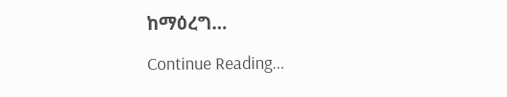ከማዕረግ…

Continue Reading...